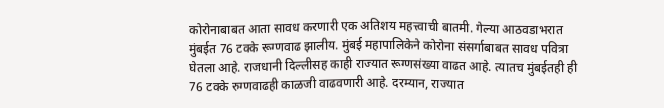कोरोनाबाबत आता सावध करणारी एक अतिशय महत्त्वाची बातमी. गेल्या आठवडाभरात मुंबईत 76 टक्के रूग्णवाढ झालीय. मुंबई महापालिकेने कोरोना संसर्गाबाबत सावध पवित्रा घेतला आहे. राजधानी दिल्लीसह काही राज्यात रूग्णसंख्या वाढत आहे. त्यातच मुंबईतही ही 76 टक्के रुग्णवाढही काळजी वाढवणारी आहे. दरम्यान, राज्यात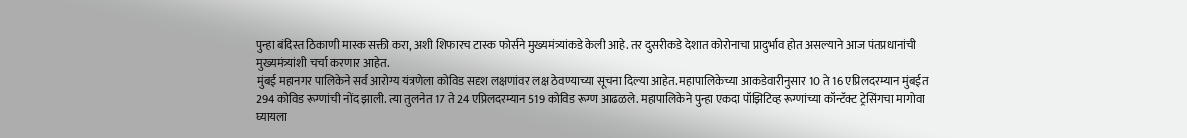पुन्हा बंदिस्त ठिकाणी मास्क सक्ती करा, अशी शिफारच टास्क फोर्सने मुख्यमंत्र्यांकडे केली आहे. तर दुसरीकडे देशात कोरोनाचा प्रादुर्भाव होत असल्याने आज पंतप्रधानांची मुख्यमंत्र्यांशी चर्चा करणार आहेत.
मुंबई महानगर पालिकेने सर्व आरोग्य यंत्रणेला कोविड सदृश लक्षणांवर लक्ष ठेवण्याच्या सूचना दिल्या आहेत. महापालिकेच्या आकडेवारीनुसार 10 ते 16 एप्रिलदरम्यान मुंबईत 294 कोविड रूग्णांची नोंद झाली. त्या तुलनेत 17 ते 24 एप्रिलदरम्यान 519 कोविड रूग्ण आढळले. महापालिकेने पुन्हा एकदा पॉझिटिव्ह रूग्णांच्या कॉन्टॅक्ट ट्रेसिंगचा मागोवा घ्यायला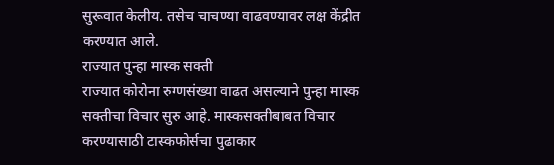सुरूवात केलीय. तसेच चाचण्या वाढवण्यावर लक्ष केंद्रीत करण्यात आले.
राज्यात पुन्हा मास्क सक्ती
राज्यात कोरोना रुग्णसंख्या वाढत असल्याने पुन्हा मास्क सक्तीचा विचार सुरु आहे. मास्कसक्तीबाबत विचार करण्यासाठी टास्कफोर्सचा पुढाकार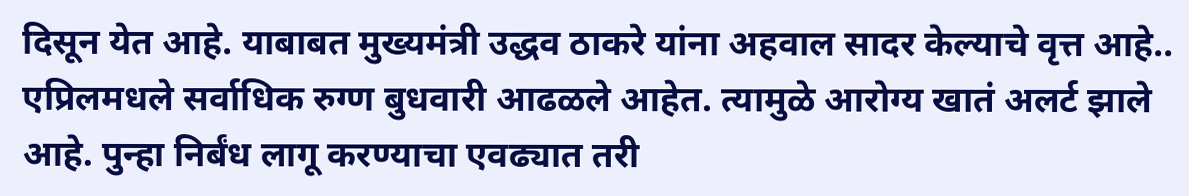दिसून येत आहे. याबाबत मुख्यमंत्री उद्धव ठाकरे यांना अहवाल सादर केल्याचे वृत्त आहे.. एप्रिलमधले सर्वाधिक रुग्ण बुधवारी आढळले आहेत. त्यामुळे आरोग्य खातं अलर्ट झाले आहे. पुन्हा निर्बंध लागू करण्याचा एवढ्यात तरी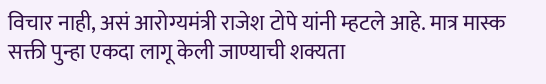विचार नाही, असं आरोग्यमंत्री राजेश टोपे यांनी म्हटले आहे. मात्र मास्क सक्ती पुन्हा एकदा लागू केली जाण्याची शक्यता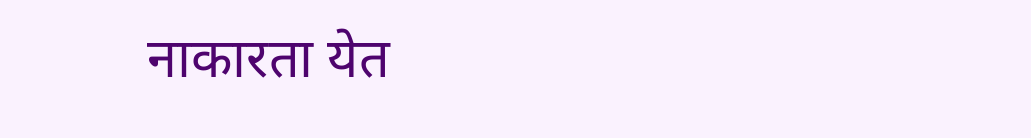नाकारता येत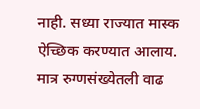नाही. सध्या राज्यात मास्क ऐच्छिक करण्यात आलाय. मात्र रुग्णसंख्येतली वाढ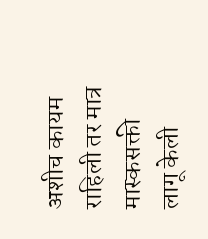अशीच कायम राहिली तर मात्र मास्कसक्ती लागू केली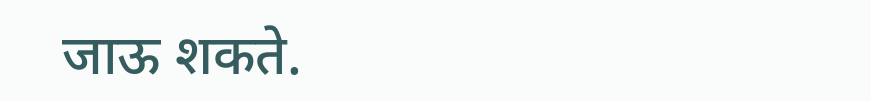जाऊ शकते.